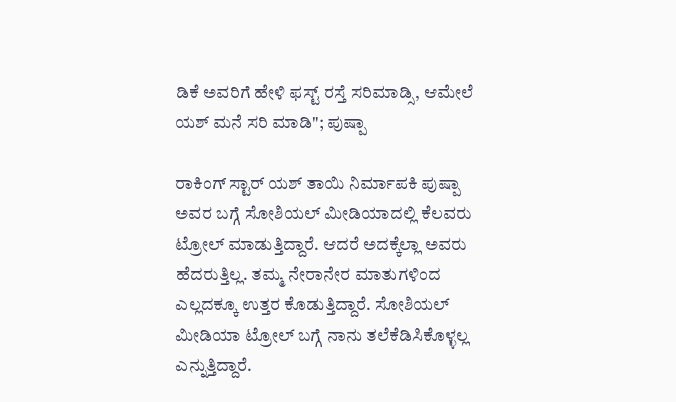ಡಿಕೆ ಅವರಿಗೆ ಹೇಳಿ ಫಸ್ಟ್ ರಸ್ತೆ ಸರಿಮಾಡ್ಸಿ, ಆಮೇಲೆ ಯಶ್ ಮನೆ ಸರಿ ಮಾಡಿ"; ಪುಷ್ಪಾ

ರಾಕಿಂಗ್ ಸ್ಟಾರ್ ಯಶ್ ತಾಯಿ ನಿರ್ಮಾಪಕಿ ಪುಷ್ಪಾ ಅವರ ಬಗ್ಗೆ ಸೋಶಿಯಲ್ ಮೀಡಿಯಾದಲ್ಲಿ ಕೆಲವರು ಟ್ರೋಲ್ ಮಾಡುತ್ತಿದ್ದಾರೆ. ಆದರೆ ಅದಕ್ಕೆಲ್ಲಾ ಅವರು ಹೆದರುತ್ತಿಲ್ಲ. ತಮ್ಮ ನೇರಾನೇರ ಮಾತುಗಳಿಂದ ಎಲ್ಲದಕ್ಕೂ ಉತ್ತರ ಕೊಡುತ್ತಿದ್ದಾರೆ. ಸೋಶಿಯಲ್ ಮೀಡಿಯಾ ಟ್ರೋಲ್ ಬಗ್ಗೆ ನಾನು ತಲೆಕೆಡಿಸಿಕೊಳ್ಳಲ್ಲ ಎನ್ನುತ್ತಿದ್ದಾರೆ.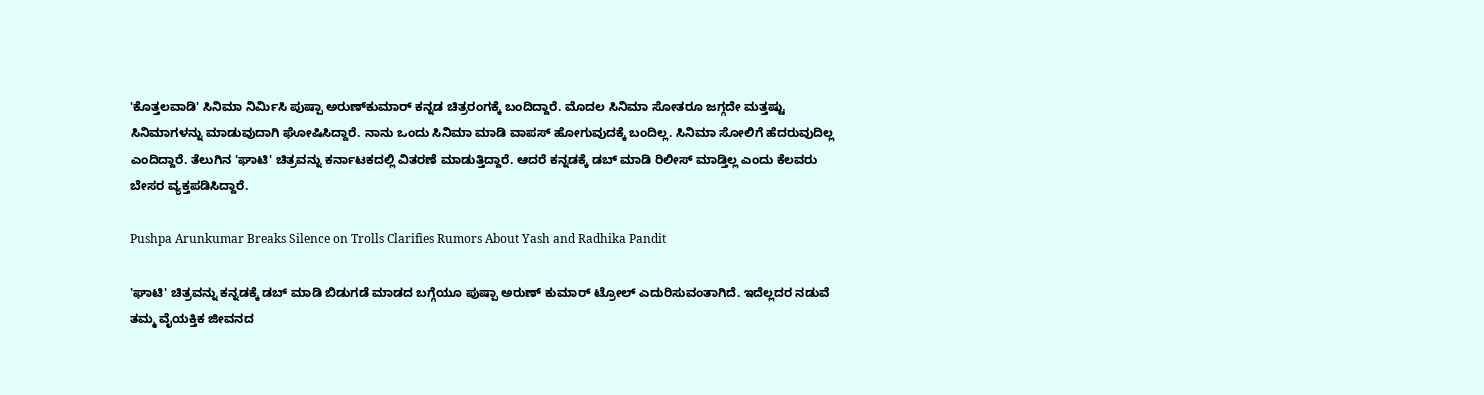'ಕೊತ್ತಲವಾಡಿ' ಸಿನಿಮಾ ನಿರ್ಮಿಸಿ ಪುಷ್ಪಾ ಅರುಣ್‌ಕುಮಾರ್ ಕನ್ನಡ ಚಿತ್ರರಂಗಕ್ಕೆ ಬಂದಿದ್ದಾರೆ. ಮೊದಲ ಸಿನಿಮಾ ಸೋತರೂ ಜಗ್ಗದೇ ಮತ್ತಷ್ಟು ಸಿನಿಮಾಗಳನ್ನು ಮಾಡುವುದಾಗಿ ಘೋಷಿಸಿದ್ದಾರೆ. ನಾನು ಒಂದು ಸಿನಿಮಾ ಮಾಡಿ ವಾಪಸ್ ಹೋಗುವುದಕ್ಕೆ ಬಂದಿಲ್ಲ. ಸಿನಿಮಾ ಸೋಲಿಗೆ ಹೆದರುವುದಿಲ್ಲ ಎಂದಿದ್ದಾರೆ. ತೆಲುಗಿನ 'ಘಾಟಿ' ಚಿತ್ರವನ್ನು ಕರ್ನಾಟಕದಲ್ಲಿ ವಿತರಣೆ ಮಾಡುತ್ತಿದ್ದಾರೆ. ಆದರೆ ಕನ್ನಡಕ್ಕೆ ಡಬ್ ಮಾಡಿ ರಿಲೀಸ್ ಮಾಡ್ತಿಲ್ಲ ಎಂದು ಕೆಲವರು ಬೇಸರ ವ್ಯಕ್ತಪಡಿಸಿದ್ದಾರೆ.

Pushpa Arunkumar Breaks Silence on Trolls Clarifies Rumors About Yash and Radhika Pandit

'ಘಾಟಿ' ಚಿತ್ರವನ್ನು ಕನ್ನಡಕ್ಕೆ ಡಬ್ ಮಾಡಿ ಬಿಡುಗಡೆ ಮಾಡದ ಬಗ್ಗೆಯೂ ಪುಷ್ಪಾ ಅರುಣ್ ಕುಮಾರ್ ಟ್ರೋಲ್ ಎದುರಿಸುವಂತಾಗಿದೆ. ಇದೆಲ್ಲದರ ನಡುವೆ ತಮ್ಮ ವೈಯಕ್ತಿಕ ಜೀವನದ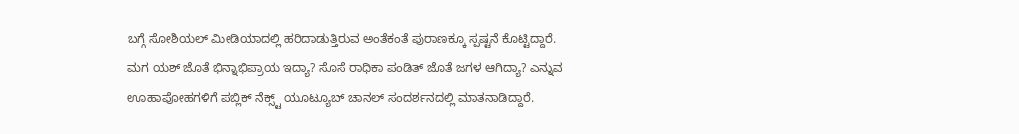ಬಗ್ಗೆ ಸೋಶಿಯಲ್ ಮೀಡಿಯಾದಲ್ಲಿ ಹರಿದಾಡುತ್ತಿರುವ ಅಂತೆಕಂತೆ ಪುರಾಣಕ್ಕೂ ಸ್ಪಷ್ಟನೆ ಕೊಟ್ಟಿದ್ದಾರೆ. ಮಗ ಯಶ್ ಜೊತೆ ಭಿನ್ನಾಭಿಪ್ರಾಯ ಇದ್ಯಾ? ಸೊಸೆ ರಾಧಿಕಾ ಪಂಡಿತ್ ಜೊತೆ ಜಗಳ ಆಗಿದ್ಯಾ? ಎನ್ನುವ ಊಹಾಪೋಹಗಳಿಗೆ ಪಬ್ಲಿಕ್ ನೆಕ್ಸ್ಟ್ ಯೂಟ್ಯೂಬ್ ಚಾನಲ್ ಸಂದರ್ಶನದಲ್ಲಿ ಮಾತನಾಡಿದ್ದಾರೆ.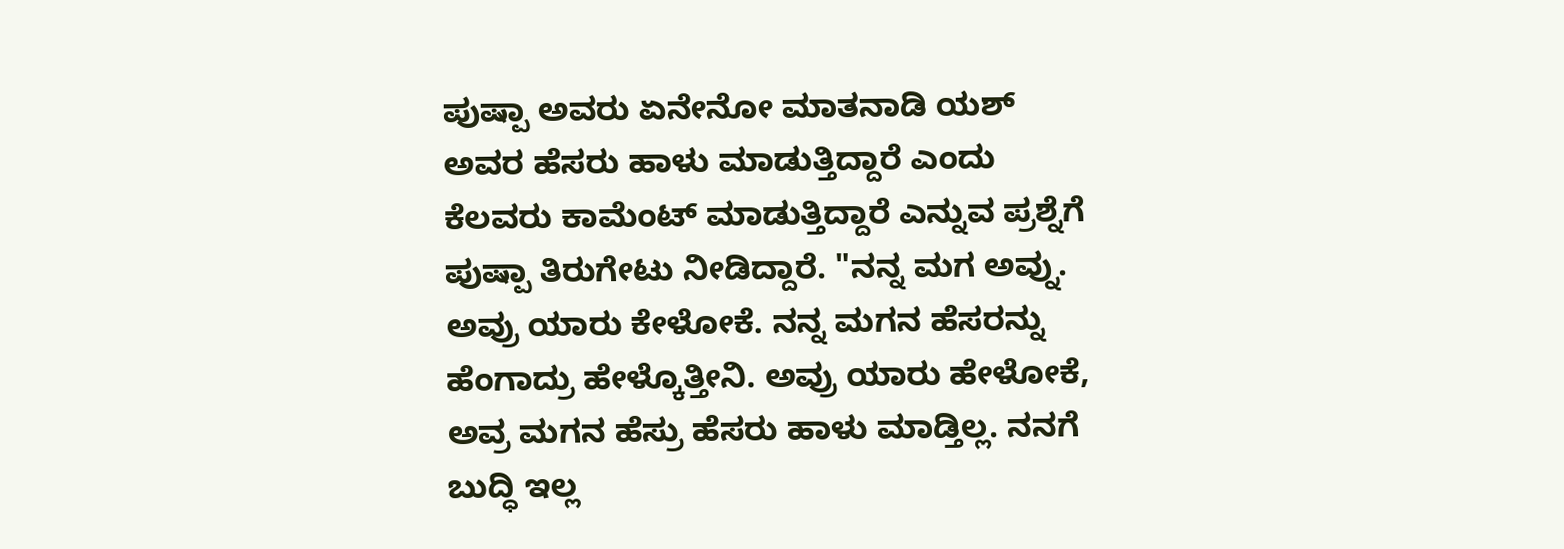ಪುಷ್ಪಾ ಅವರು ಏನೇನೋ ಮಾತನಾಡಿ ಯಶ್ ಅವರ ಹೆಸರು ಹಾಳು ಮಾಡುತ್ತಿದ್ದಾರೆ ಎಂದು ಕೆಲವರು ಕಾಮೆಂಟ್ ಮಾಡುತ್ತಿದ್ದಾರೆ ಎನ್ನುವ ಪ್ರಶ್ನೆಗೆ ಪುಷ್ಪಾ ತಿರುಗೇಟು ನೀಡಿದ್ದಾರೆ. "ನನ್ನ ಮಗ ಅವ್ನು. ಅವ್ರು ಯಾರು ಕೇಳೋಕೆ. ನನ್ನ ಮಗನ ಹೆಸರನ್ನು ಹೆಂಗಾದ್ರು ಹೇಳ್ಕೊತ್ತೀನಿ. ಅವ್ರು ಯಾರು ಹೇಳೋಕೆ, ಅವ್ರ ಮಗನ ಹೆಸ್ರು ಹೆಸರು ಹಾಳು ಮಾಡ್ತಿಲ್ಲ. ನನಗೆ ಬುದ್ಧಿ ಇಲ್ಲ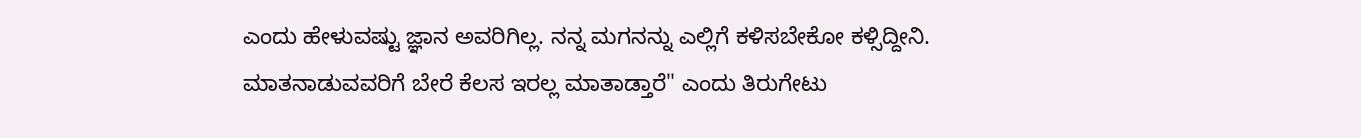ಎಂದು ಹೇಳುವಷ್ಟು ಜ್ಞಾನ ಅವರಿಗಿಲ್ಲ. ನನ್ನ ಮಗನನ್ನು ಎಲ್ಲಿಗೆ ಕಳಿಸಬೇಕೋ ಕಳ್ಸಿದ್ದೀನಿ. ಮಾತನಾಡುವವರಿಗೆ ಬೇರೆ ಕೆಲಸ ಇರಲ್ಲ ಮಾತಾಡ್ತಾರೆ" ಎಂದು ತಿರುಗೇಟು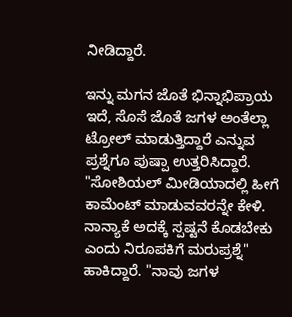ನೀಡಿದ್ದಾರೆ.

ಇನ್ನು ಮಗನ ಜೊತೆ ಭಿನ್ನಾಭಿಪ್ರಾಯ ಇದೆ, ಸೊಸೆ ಜೊತೆ ಜಗಳ ಅಂತೆಲ್ಲಾ ಟ್ರೋಲ್ ಮಾಡುತ್ತಿದ್ದಾರೆ ಎನ್ನುವ ಪ್ರಶ್ನೆಗೂ ಪುಷ್ಪಾ ಉತ್ತರಿಸಿದ್ದಾರೆ. "ಸೋಶಿಯಲ್ ಮೀಡಿಯಾದಲ್ಲಿ ಹೀಗೆ ಕಾಮೆಂಟ್ ಮಾಡುವವರನ್ನೇ ಕೇಳಿ. ನಾನ್ಯಾಕೆ ಅದಕ್ಕೆ ಸ್ಪಷ್ಟನೆ ಕೊಡಬೇಕು ಎಂದು ನಿರೂಪಕಿಗೆ ಮರುಪ್ರಶ್ನೆ" ಹಾಕಿದ್ದಾರೆ. "ನಾವು ಜಗಳ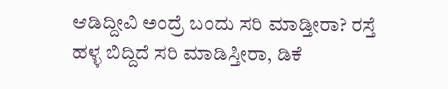ಆಡಿದ್ದೀವಿ ಅಂದ್ರೆ ಬಂದು ಸರಿ ಮಾಡ್ತೀರಾ? ರಸ್ತೆ ಹಳ್ಳ ಬಿದ್ದಿದೆ ಸರಿ ಮಾಡಿಸ್ತೀರಾ, ಡಿಕೆ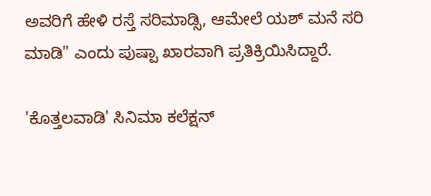ಅವರಿಗೆ ಹೇಳಿ ರಸ್ತೆ ಸರಿಮಾಡ್ಸಿ, ಆಮೇಲೆ ಯಶ್ ಮನೆ ಸರಿ ಮಾಡಿ" ಎಂದು ಪುಷ್ಪಾ ಖಾರವಾಗಿ ಪ್ರತಿಕ್ರಿಯಿಸಿದ್ದಾರೆ.

'ಕೊತ್ತಲವಾಡಿ' ಸಿನಿಮಾ ಕಲೆಕ್ಷನ್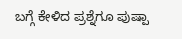ಬಗ್ಗೆ ಕೇಳಿದ ಪ್ರಶ್ನೆಗೂ ಪುಷ್ಪಾ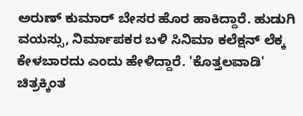ಅರುಣ್ ಕುಮಾರ್ ಬೇಸರ ಹೊರ ಹಾಕಿದ್ದಾರೆ. ಹುಡುಗಿ ವಯಸ್ಸು, ನಿರ್ಮಾಪಕರ ಬಳಿ ಸಿನಿಮಾ ಕಲೆಕ್ಷನ್ ಲೆಕ್ಕ ಕೇಳಬಾರದು ಎಂದು ಹೇಳಿದ್ದಾರೆ. 'ಕೊತ್ತಲವಾಡಿ' ಚಿತ್ರಕ್ಕಿಂತ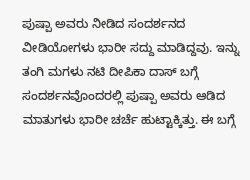ಪುಷ್ಪಾ ಅವರು ನೀಡಿದ ಸಂದರ್ಶನದ ವೀಡಿಯೋಗಳು ಭಾರೀ ಸದ್ದು ಮಾಡಿದ್ದವು. ಇನ್ನು ತಂಗಿ ಮಗಳು ನಟಿ ದೀಪಿಕಾ ದಾಸ್ ಬಗ್ಗೆ ಸಂದರ್ಶನವೊಂದರಲ್ಲಿ ಪುಷ್ಪಾ ಅವರು ಆಡಿದ ಮಾತುಗಳು ಭಾರೀ ಚರ್ಚೆ ಹುಟ್ಟಾಕ್ಕಿತ್ತು. ಈ ಬಗ್ಗೆ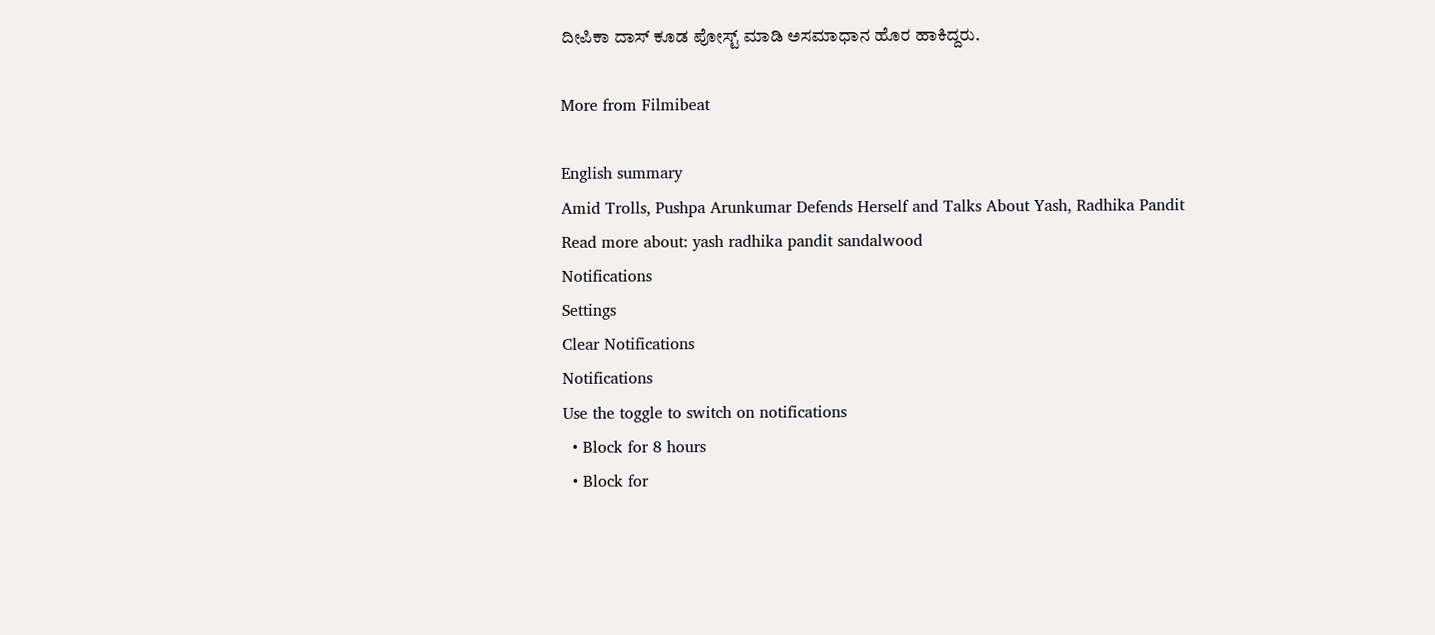ದೀಪಿಕಾ ದಾಸ್ ಕೂಡ ಪೋಸ್ಟ್ ಮಾಡಿ ಅಸಮಾಧಾನ ಹೊರ ಹಾಕಿದ್ದರು.

More from Filmibeat

English summary
Amid Trolls, Pushpa Arunkumar Defends Herself and Talks About Yash, Radhika Pandit
Read more about: yash radhika pandit sandalwood
Notifications
Settings
Clear Notifications
Notifications
Use the toggle to switch on notifications
  • Block for 8 hours
  • Block for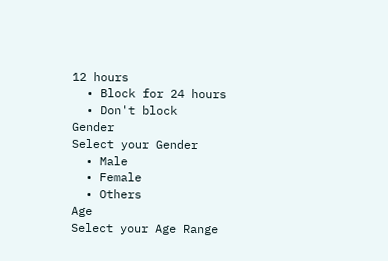12 hours
  • Block for 24 hours
  • Don't block
Gender
Select your Gender
  • Male
  • Female
  • Others
Age
Select your Age Range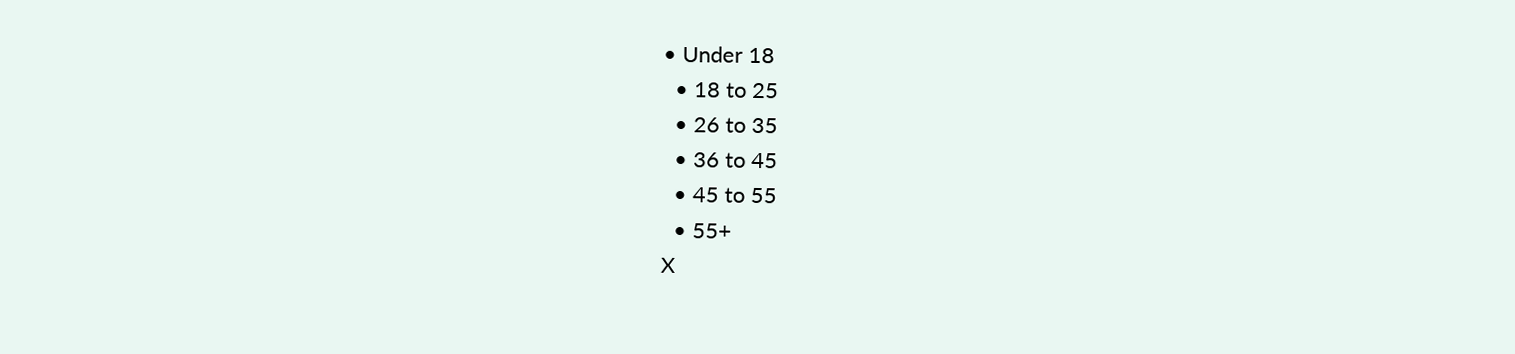• Under 18
  • 18 to 25
  • 26 to 35
  • 36 to 45
  • 45 to 55
  • 55+
X